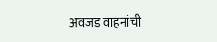अवजड वाहनांची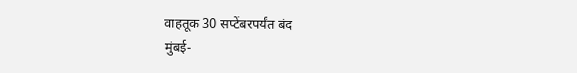वाहतूक 30 सप्टेंबरपर्यंत बंद
मुंबई-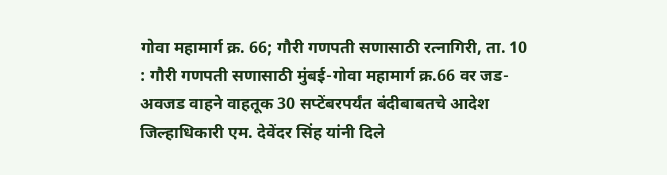गोवा महामार्ग क्र. 66; गौरी गणपती सणासाठी रत्नागिरी, ता. 10 : गौरी गणपती सणासाठी मुंबई-गोवा महामार्ग क्र.66 वर जड-अवजड वाहने वाहतूक 30 सप्टेंबरपर्यंत बंदीबाबतचे आदेश जिल्हाधिकारी एम. देवेंदर सिंह यांनी दिले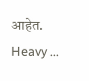आहेत. Heavy ...